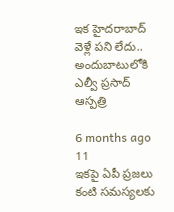ఇక హైదరాబాద్ వెళ్లే పని లేదు.. అందుబాటులోకి ఎల్వీ ప్రసాద్ ఆస్పత్రి

6 months ago 11
ఇకపై ఏపీ ప్రజలు కంటి సమస్యలకు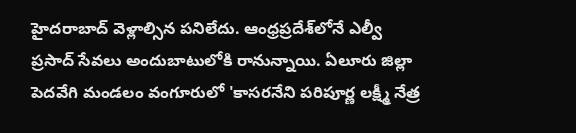హైదరాబాద్ వెళ్లాల్సిన పనిలేదు. ఆంధ్రప్రదేశ్‌లోనే ఎల్వీ ప్రసాద్ సేవలు అందుబాటులోకి రానున్నాయి. ఏలూరు జిల్లా పెదవేగి మండలం వంగూరులో 'కాసరనేని పరిపూర్ణ లక్ష్మీ నేత్ర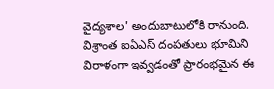వైద్యశాల' అందుబాటులోకి రానుంది. విశ్రాంత ఐఏఎస్ దంపతులు భూమిని విరాళంగా ఇవ్వడంతో ప్రారంభమైన ఈ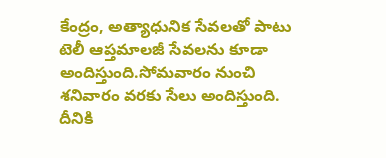కేంద్రం, అత్యాధునిక సేవలతో పాటు టెలీ ఆప్తమాలజీ సేవలను కూడా అందిస్తుంది.సోమవారం నుంచి శనివారం వరకు సేలు అందిస్తుంది. దీనికి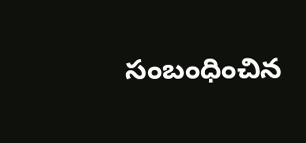సంబంధించిన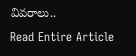వివరాలు..
Read Entire Article